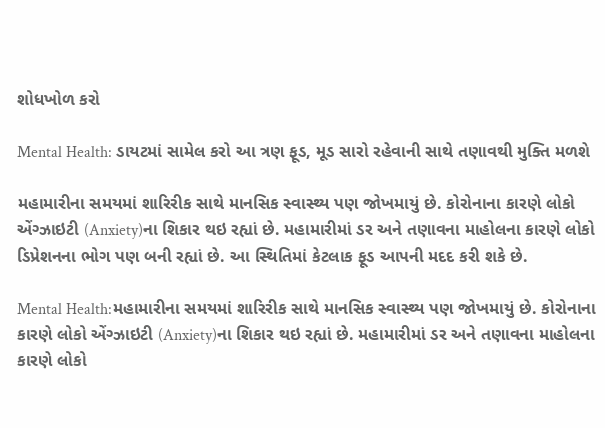શોધખોળ કરો

Mental Health: ડાયટમાં સામેલ કરો આ ત્રણ ફૂડ, મૂડ સારો રહેવાની સાથે તણાવથી મુક્તિ મળશે

મહામારીના સમયમાં શારિરીક સાથે માનસિક સ્વાસ્થ્ય પણ જોખમાયું છે. કોરોનાના કારણે લોકો એંગ્ઝાઇટી (Anxiety)ના શિકાર થઇ રહ્યાં છે. મહામારીમાં ડર અને તણાવના માહોલના કારણે લોકો ડિપ્રેશનના ભોગ પણ બની રહ્યાં છે. આ સ્થિતિમાં કેટલાક ફૂડ આપની મદદ કરી શકે છે.

Mental Health:મહામારીના સમયમાં શારિરીક સાથે માનસિક સ્વાસ્થ્ય પણ જોખમાયું છે. કોરોનાના કારણે લોકો એંગ્ઝાઇટી (Anxiety)ના શિકાર થઇ રહ્યાં છે. મહામારીમાં ડર અને તણાવના માહોલના કારણે લોકો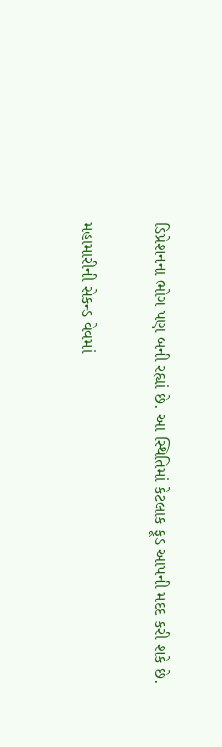ડિપ્રેશનના ભોગ પણ બની રહ્યાં છે. આ સ્થિતિમાં કેટલાક ફૂડ આપની મદદ કરી શકે છે.

મહામારીની સેકન્ડ વેવમાં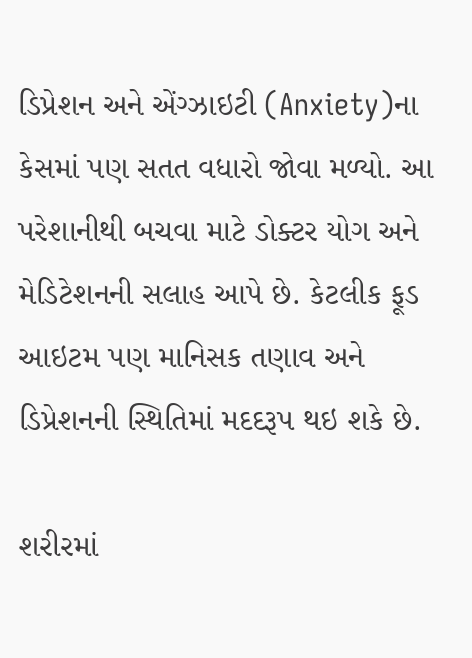ડિપ્રેશન અને એંગ્ઝાઇટી (Anxiety)ના કેસમાં પણ સતત વધારો જોવા મળ્યો. આ પરેશાનીથી બચવા માટે ડોક્ટર યોગ અને મેડિટેશનની સલાહ આપે છે. કેટલીક ફૂડ આઇટમ પણ માનિસક તણાવ અને ડિપ્રેશનની સ્થિતિમાં મદદરૂપ થઇ શકે છે.

શરીરમાં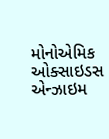મોનોએમિક ઓક્સાઇડસ એન્ઝાઇમ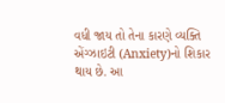વધી જાય તો તેના કારણે વ્યક્તિ એંગ્ઝાઇટી (Anxiety)નો શિકાર થાય છે. આ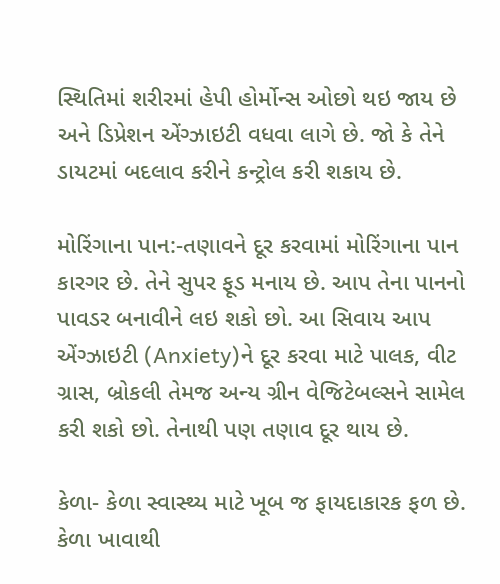સ્થિતિમાં શરીરમાં હેપી હોર્મોન્સ ઓછો થઇ જાય છે અને ડિપ્રેશન એંગ્ઝાઇટી વધવા લાગે છે. જો કે તેને ડાયટમાં બદલાવ કરીને કન્ટ્રોલ કરી શકાય છે.

મોરિંગાના પાન:-તણાવને દૂર કરવામાં મોરિંગાના પાન કારગર છે. તેને સુપર ફૂડ મનાય છે. આપ તેના પાનનો પાવડર બનાવીને લઇ શકો છો. આ સિવાય આપ એંગ્ઝાઇટી (Anxiety)ને દૂર કરવા માટે પાલક, વીટ ગ્રાસ, બ્રોકલી તેમજ અન્ય ગ્રીન વેજિટેબલ્સને સામેલ કરી શકો છો. તેનાથી પણ તણાવ દૂર થાય છે.

કેળા- કેળા સ્વાસ્થ્ય માટે ખૂબ જ ફાયદાકારક ફળ છે. કેળા ખાવાથી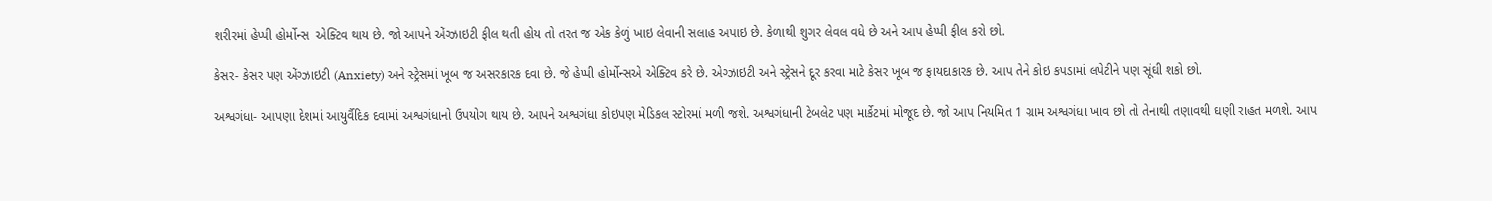શરીરમાં હેપ્પી હોર્મોન્સ  એક્ટિવ થાય છે. જો આપને એંગ્ઝાઇટી ફીલ થતી હોય તો તરત જ એક કેળું ખાઇ લેવાની સલાહ અપાઇ છે. કેળાથી શુગર લેવલ વધે છે અને આપ હેપ્પી ફીલ કરો છો.

કેસર- કેસર પણ એંગ્ઝાઇટી (Anxiety) અને સ્ટ્રેસમાં ખૂબ જ અસરકારક દવા છે. જે હેપ્પી હોર્મોન્સએ એક્ટિવ કરે છે. એગ્ઝાઇટી અને સ્ટ્રેસને દૂર કરવા માટે કેસર ખૂબ જ ફાયદાકારક છે. આપ તેને કોઇ કપડામાં લપેટીને પણ સૂંઘી શકો છો.

અશ્વગંધા- આપણા દેશમાં આયુર્વૈદિક દવામાં અશ્વગંધાનો ઉપયોગ થાય છે. આપને અશ્વગંધા કોઇપણ મેડિકલ સ્ટોરમાં મળી જશે. અશ્વગંધાની ટેબલેટ પણ માર્કેટમાં મોજૂદ છે. જો આપ નિયમિત 1 ગ્રામ અશ્વગંધા ખાવ છો તો તેનાથી તણાવથી ઘણી રાહત મળશે. આપ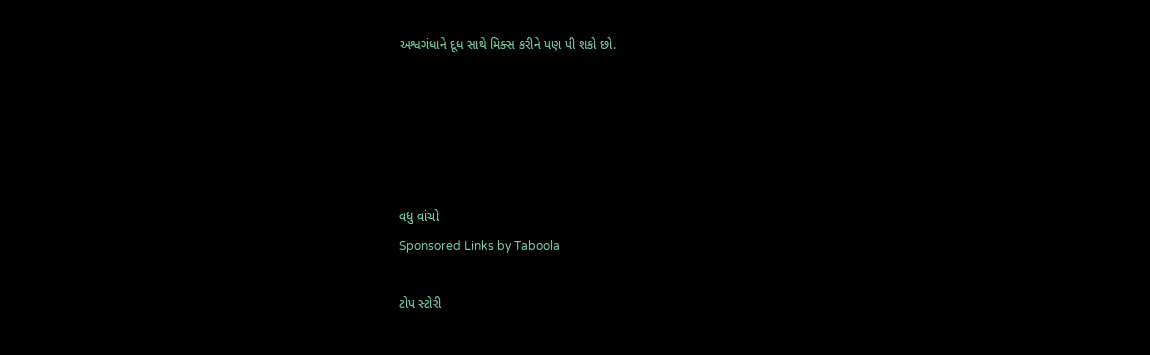અશ્વગંધાને દૂધ સાથે મિક્સ કરીને પણ પી શકો છો.





વધુ વાંચો
Sponsored Links by Taboola

ટોપ સ્ટોરી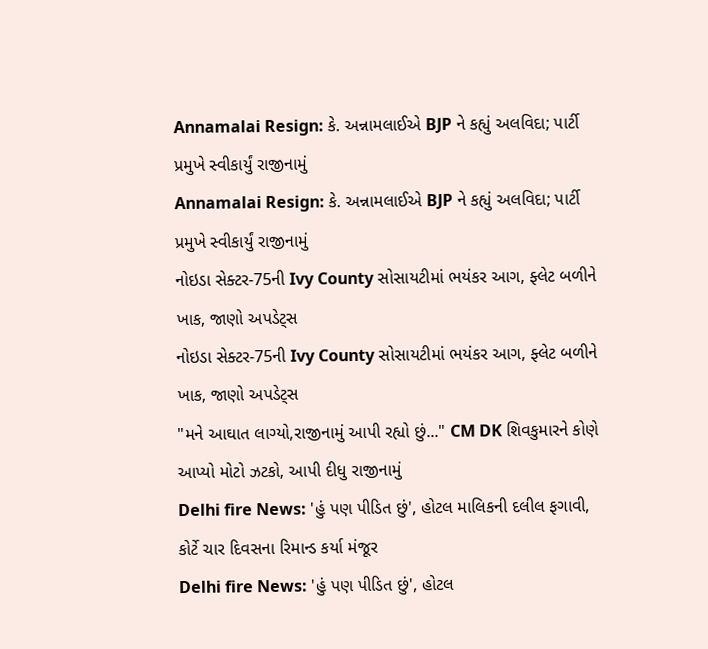Annamalai Resign: કે. અન્નામલાઈએ BJP ને કહ્યું અલવિદા; પાર્ટી પ્રમુખે સ્વીકાર્યું રાજીનામું
Annamalai Resign: કે. અન્નામલાઈએ BJP ને કહ્યું અલવિદા; પાર્ટી પ્રમુખે સ્વીકાર્યું રાજીનામું
નોઇડા સેક્ટર-75ની Ivy County સોસાયટીમાં ભયંકર આગ, ફ્લેટ બળીને ખાક, જાણો અપડેટ્સ
નોઇડા સેક્ટર-75ની Ivy County સોસાયટીમાં ભયંકર આગ, ફ્લેટ બળીને ખાક, જાણો અપડેટ્સ
"મને આઘાત લાગ્યો,રાજીનામું આપી રહ્યો છું..." CM DK શિવકુમારને કોણે આપ્યો મોટો ઝટકો, આપી દીધુ રાજીનામું
Delhi fire News: 'હું પણ પીડિત છું', હોટલ માલિકની દલીલ ફગાવી, કોર્ટે ચાર દિવસના રિમાન્ડ કર્યા મંજૂર
Delhi fire News: 'હું પણ પીડિત છું', હોટલ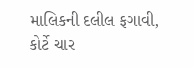માલિકની દલીલ ફગાવી, કોર્ટે ચાર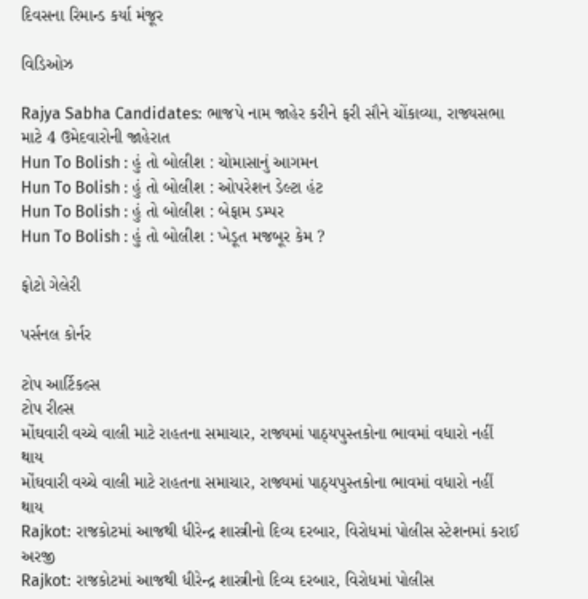દિવસના રિમાન્ડ કર્યા મંજૂર

વિડિઓઝ

Rajya Sabha Candidates: ભાજપે નામ જાહેર કરીને ફરી સૌને ચોંકાવ્યા, રાજ્યસભા માટે 4 ઉમેદવારોની જાહેરાત
Hun To Bolish : હું તો બોલીશ : ચોમાસાનું આગમન
Hun To Bolish : હું તો બોલીશ : ઓપરેશન ડેલ્ટા હંટ
Hun To Bolish : હું તો બોલીશ : બેફામ ડમ્પર
Hun To Bolish : હું તો બોલીશ : ખેડૂત મજબૂર કેમ ?

ફોટો ગેલેરી

પર્સનલ કોર્નર

ટોપ આર્ટિકલ્સ
ટોપ રીલ્સ
મોંઘવારી વચ્ચે વાલી માટે રાહતના સમાચાર, રાજ્યમાં પાઠ્યપુસ્તકોના ભાવમાં વધારો નહીં થાય
મોંઘવારી વચ્ચે વાલી માટે રાહતના સમાચાર, રાજ્યમાં પાઠ્યપુસ્તકોના ભાવમાં વધારો નહીં થાય
Rajkot: રાજકોટમાં આજથી ધીરેન્દ્ર શાસ્ત્રીનો દિવ્ય દરબાર, વિરોધમાં પોલીસ સ્ટેશનમાં કરાઈ અરજી
Rajkot: રાજકોટમાં આજથી ધીરેન્દ્ર શાસ્ત્રીનો દિવ્ય દરબાર, વિરોધમાં પોલીસ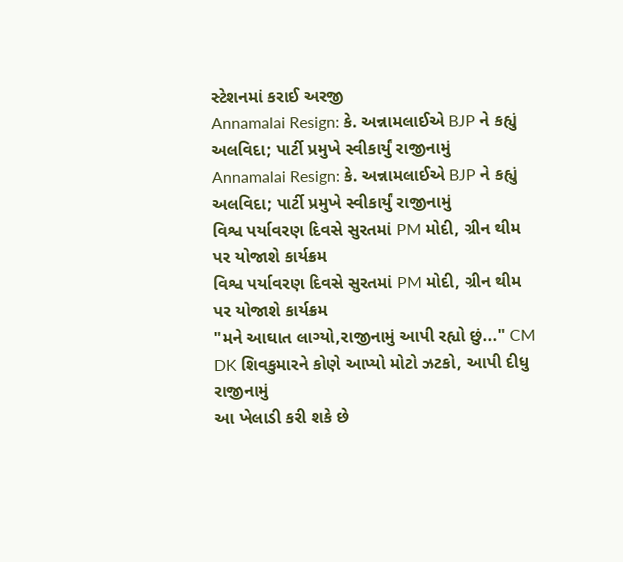સ્ટેશનમાં કરાઈ અરજી
Annamalai Resign: કે. અન્નામલાઈએ BJP ને કહ્યું અલવિદા; પાર્ટી પ્રમુખે સ્વીકાર્યું રાજીનામું
Annamalai Resign: કે. અન્નામલાઈએ BJP ને કહ્યું અલવિદા; પાર્ટી પ્રમુખે સ્વીકાર્યું રાજીનામું
વિશ્વ પર્યાવરણ દિવસે સુરતમાં PM મોદી, ગ્રીન થીમ પર યોજાશે કાર્યક્રમ
વિશ્વ પર્યાવરણ દિવસે સુરતમાં PM મોદી, ગ્રીન થીમ પર યોજાશે કાર્યક્રમ
"મને આઘાત લાગ્યો,રાજીનામું આપી રહ્યો છું..." CM DK શિવકુમારને કોણે આપ્યો મોટો ઝટકો, આપી દીધુ રાજીનામું
આ ખેલાડી કરી શકે છે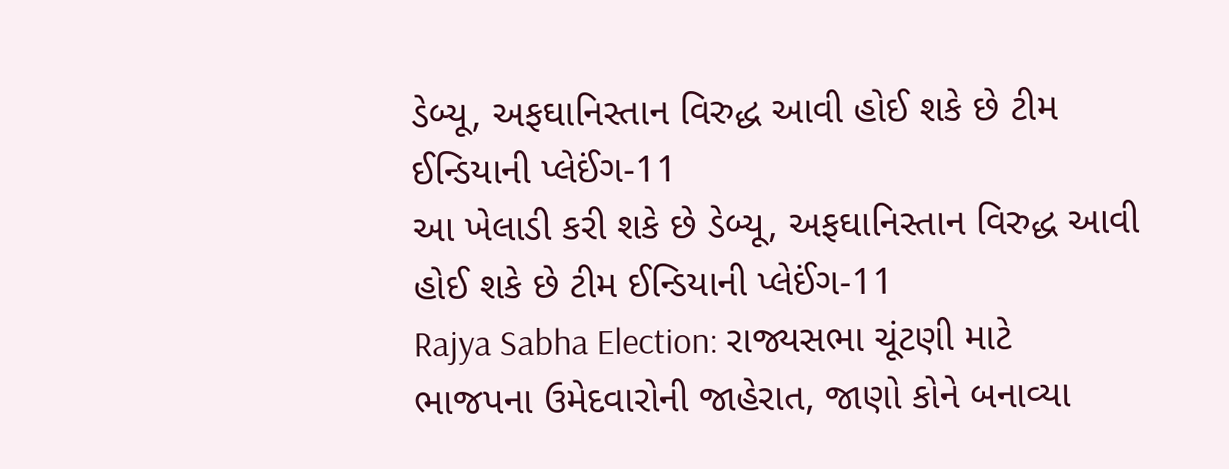ડેબ્યૂ, અફઘાનિસ્તાન વિરુદ્ધ આવી હોઈ શકે છે ટીમ ઈન્ડિયાની પ્લેઈંગ-11
આ ખેલાડી કરી શકે છે ડેબ્યૂ, અફઘાનિસ્તાન વિરુદ્ધ આવી હોઈ શકે છે ટીમ ઈન્ડિયાની પ્લેઈંગ-11
Rajya Sabha Election: રાજ્યસભા ચૂંટણી માટે ભાજપના ઉમેદવારોની જાહેરાત, જાણો કોને બનાવ્યા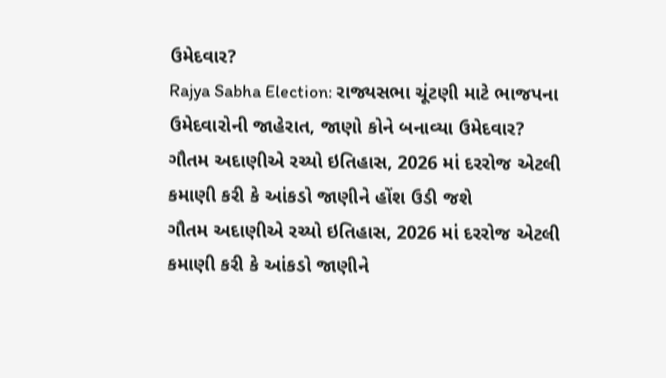ઉમેદવાર?
Rajya Sabha Election: રાજ્યસભા ચૂંટણી માટે ભાજપના ઉમેદવારોની જાહેરાત, જાણો કોને બનાવ્યા ઉમેદવાર?
ગૌતમ અદાણીએ રચ્યો ઇતિહાસ, 2026 માં દરરોજ એટલી કમાણી કરી કે આંકડો જાણીને હોંશ ઉડી જશે
ગૌતમ અદાણીએ રચ્યો ઇતિહાસ, 2026 માં દરરોજ એટલી કમાણી કરી કે આંકડો જાણીને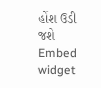હોંશ ઉડી જશે
Embed widget